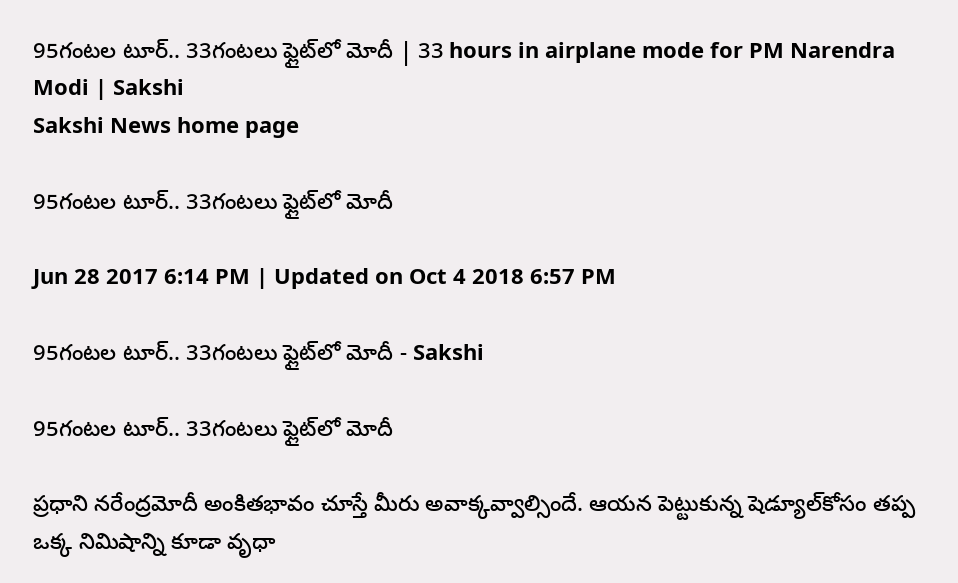95గంటల టూర్‌.. 33గంటలు ఫ్లైట్‌లో మోదీ | 33 hours in airplane mode for PM Narendra Modi | Sakshi
Sakshi News home page

95గంటల టూర్‌.. 33గంటలు ఫ్లైట్‌లో మోదీ

Jun 28 2017 6:14 PM | Updated on Oct 4 2018 6:57 PM

95గంటల టూర్‌.. 33గంటలు ఫ్లైట్‌లో మోదీ - Sakshi

95గంటల టూర్‌.. 33గంటలు ఫ్లైట్‌లో మోదీ

ప్రధాని నరేంద్రమోదీ అంకితభావం చూస్తే మీరు అవాక్కవ్వాల్సిందే. ఆయన పెట్టుకున్న షెడ్యూల్‌కోసం తప్ప ఒక్క నిమిషాన్ని కూడా వృధా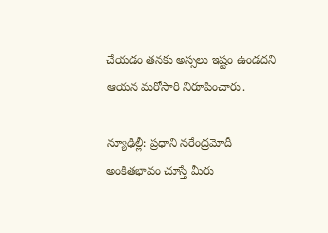చేయడం తనకు అస్సలు ఇష్టం ఉండదని ఆయన మరోసారి నిరూపించారు.

న్యూఢిల్లీ: ప్రధాని నరేంద్రమోదీ అంకితభావం చూస్తే మీరు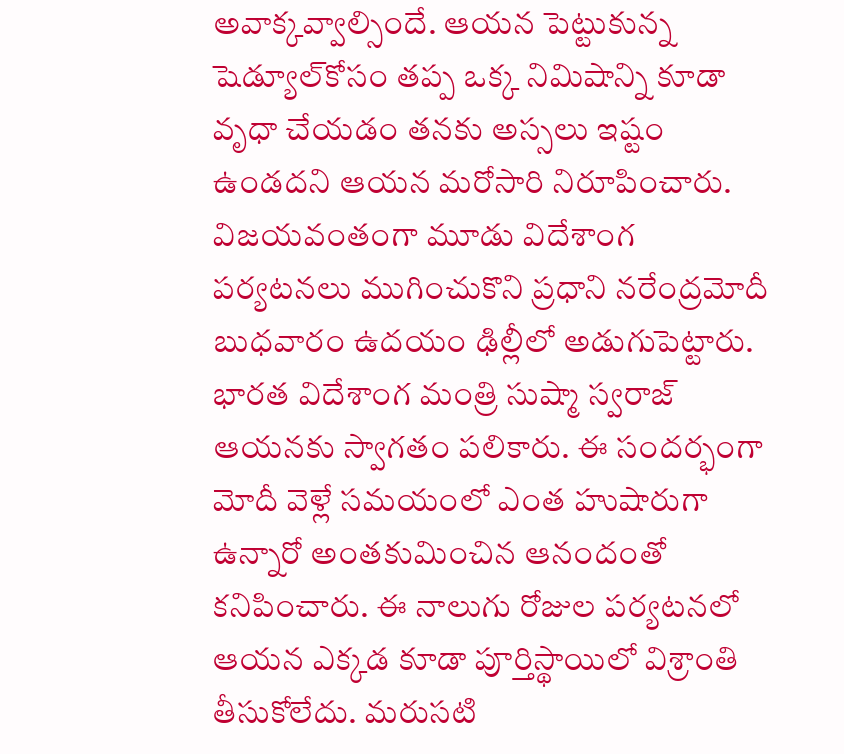అవాక్కవ్వాల్సిందే. ఆయన పెట్టుకున్న షెడ్యూల్‌కోసం తప్ప ఒక్క నిమిషాన్ని కూడా వృధా చేయడం తనకు అస్సలు ఇష్టం ఉండదని ఆయన మరోసారి నిరూపించారు. విజయవంతంగా మూడు విదేశాంగ పర్యటనలు ముగించుకొని ప్రధాని నరేంద్రమోదీ బుధవారం ఉదయం ఢిల్లీలో అడుగుపెట్టారు. భారత విదేశాంగ మంత్రి సుష్మా స్వరాజ్‌ ఆయనకు స్వాగతం పలికారు. ఈ సందర్భంగా మోదీ వెళ్లే సమయంలో ఎంత హుషారుగా ఉన్నారో అంతకుమించిన ఆనందంతో కనిపించారు. ఈ నాలుగు రోజుల పర్యటనలో ఆయన ఎక్కడ కూడా పూర్తిస్థాయిలో విశ్రాంతి తీసుకోలేదు. మరుసటి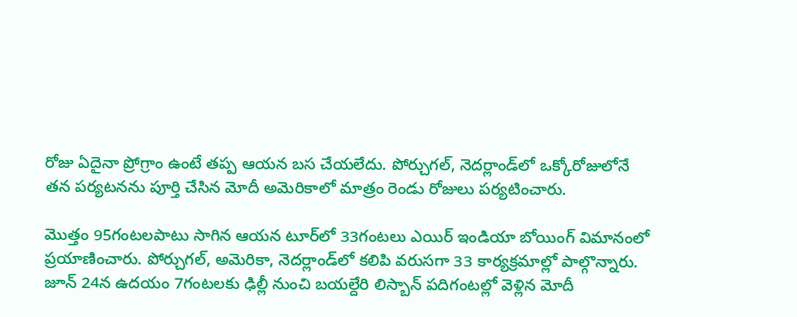రోజు ఏదైనా ప్రోగ్రాం ఉంటే తప్ప ఆయన బస చేయలేదు. పోర్చుగల్‌, నెదర్లాండ్‌లో ఒక్కోరోజులోనే తన పర్యటనను పూర్తి చేసిన మోదీ అమెరికాలో మాత్రం రెండు రోజులు పర్యటించారు.

మొత్తం 95గంటలపాటు సాగిన ఆయన టూర్‌లో 33గంటలు ఎయిర్‌ ఇండియా బోయింగ్‌ విమానంలో ప్రయాణించారు. పోర్చుగల్‌, అమెరికా, నెదర్లాండ్‌లో కలిపి వరుసగా 33 కార్యక్రమాల్లో పాల్గొన్నారు. జూన్‌ 24న ఉదయం 7గంటలకు ఢిల్లీ నుంచి బయల్దేరి లిస్బాన్‌ పదిగంటల్లో వెళ్లిన మోదీ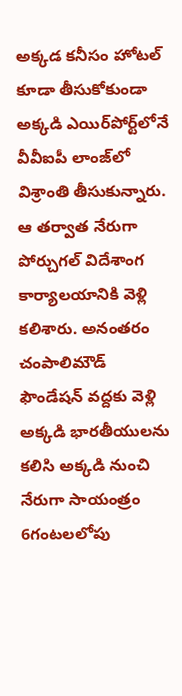అక్కడ కనీసం హోటల్‌ కూడా తీసుకోకుండా అక్కడి ఎయిర్‌పోర్ట్‌లోనే వీవీఐపీ లాంజ్‌లో విశ్రాంతి తీసుకున్నారు. ఆ తర్వాత నేరుగా పోర్చుగల్‌ విదేశాంగ కార్యాలయానికి వెళ్లి కలిశారు. అనంతరం చంపాలిమౌడ్‌ ఫౌండేషన్‌ వద్దకు వెళ్లి అక్కడి భారతీయులను కలిసి అక్కడి నుంచి నేరుగా సాయంత్రం 6గంటలలోపు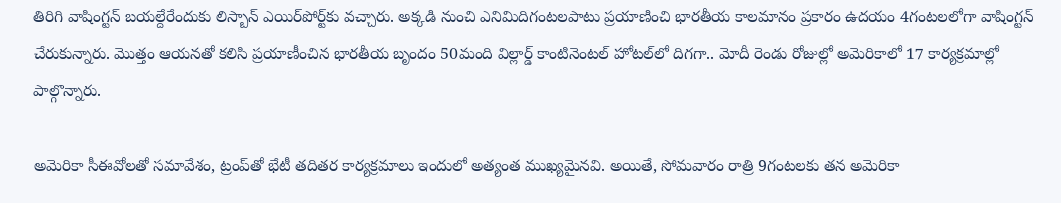తిరిగి వాషింగ్టన్‌ బయల్దేరేందుకు లిస్బాన్‌ ఎయిర్‌పోర్ట్‌కు వచ్చారు. అక్కడి నుంచి ఎనిమిదిగంటలపాటు ప్రయాణించి భారతీయ కాలమానం ప్రకారం ఉదయం 4గంటలలోగా వాషింగ్టన్‌ చేరుకున్నారు. మొత్తం ఆయనతో కలిసి ప్రయాణీంచిన భారతీయ బృందం 50మంది విల్లార్డ్‌ కాంటినెంటల్‌ హోటల్‌లో దిగగా.. మోదీ రెండు రోజుల్లో అమెరికాలో 17 కార్యక్రమాల్లో పాల్గొన్నారు.

అమెరికా సీఈవోలతో సమావేశం, ట్రంప్‌తో భేటీ తదితర కార్యక్రమాలు ఇందులో అత్యంత ముఖ్యమైనవి. అయితే, సోమవారం రాత్రి 9గంటలకు తన అమెరికా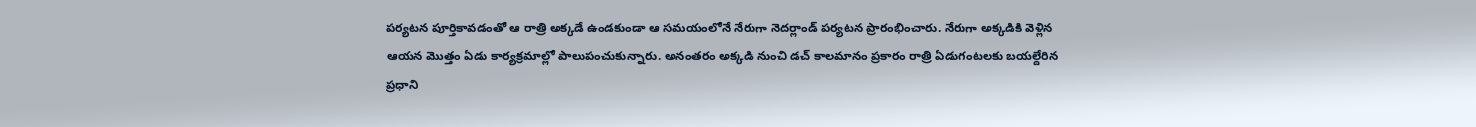పర్యటన పూర్తికావడంతో ఆ రాత్రి అక్కడే ఉండకుండా ఆ సమయంలోనే నేరుగా నెదర్లాండ్‌ పర్యటన ప్రారంభించారు. నేరుగా అక్కడికి వెళ్లిన ఆయన మొత్తం ఏడు కార్యక్రమాల్లో పాలుపంచుకున్నారు. అనంతరం అక్కడి నుంచి డచ్‌ కాలమానం ప్రకారం రాత్రి ఏడుగంటలకు బయల్దేరిన ప్రధాని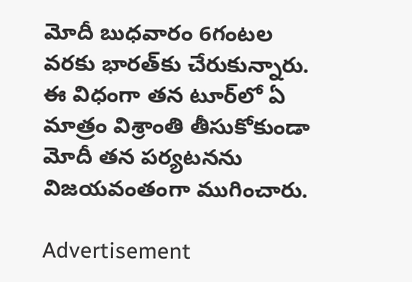మోదీ బుధవారం 6గంటల వరకు భారత్‌కు చేరుకున్నారు. ఈ విధంగా తన టూర్‌లో ఏ మాత్రం విశ్రాంతి తీసుకోకుండా మోదీ తన పర్యటనను విజయవంతంగా ముగించారు.

Advertisement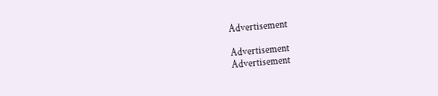Advertisement

Advertisement
Advertisement